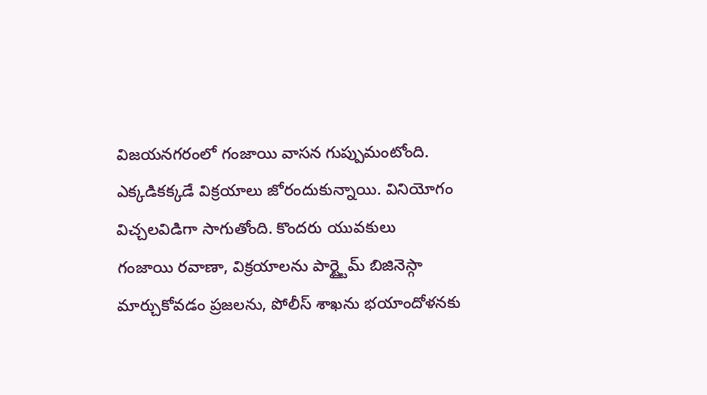విజయనగరంలో గంజాయి వాసన గుప్పుమంటోంది. ఎక్కడికక్కడే విక్రయాలు జోరందుకున్నాయి. వినియోగం విచ్చలవిడిగా సాగుతోంది. కొందరు యువకులు
గంజాయి రవాణా, విక్రయాలను పార్ట్టైమ్ బిజినెస్గా మార్చుకోవడం ప్రజలను, పోలీస్ శాఖను భయాందోళనకు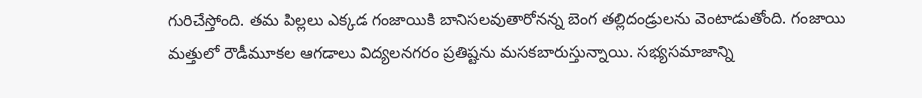గురిచేస్తోంది. తమ పిల్లలు ఎక్కడ గంజాయికి బానిసలవుతారోనన్న బెంగ తల్లిదండ్రులను వెంటాడుతోంది. గంజాయి మత్తులో రౌడీమూకల ఆగడాలు విద్యలనగరం ప్రతిష్టను మసకబారుస్తున్నాయి. సభ్యసమాజాన్ని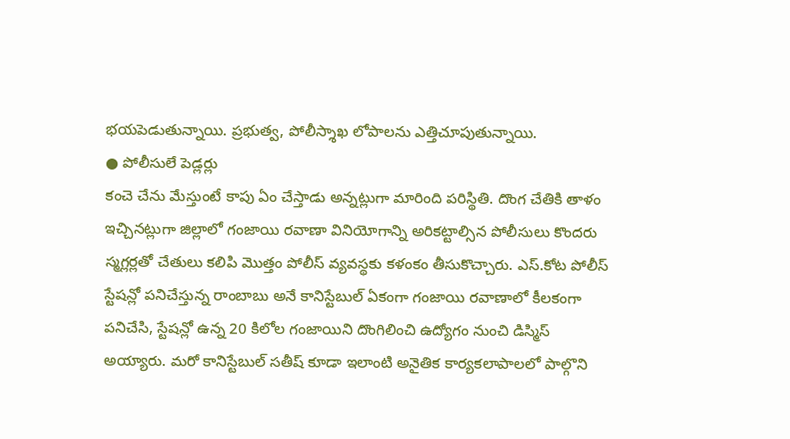భయపెడుతున్నాయి. ప్రభుత్వ, పోలీస్శాఖ లోపాలను ఎత్తిచూపుతున్నాయి.
● పోలీసులే పెడ్లర్లు
కంచె చేను మేస్తుంటే కాపు ఏం చేస్తాడు అన్నట్లుగా మారింది పరిస్థితి. దొంగ చేతికి తాళం ఇచ్చినట్లుగా జిల్లాలో గంజాయి రవాణా వినియోగాన్ని అరికట్టాల్సిన పోలీసులు కొందరు స్మగ్లర్లతో చేతులు కలిపి మొత్తం పోలీస్ వ్యవస్థకు కళంకం తీసుకొచ్చారు. ఎస్.కోట పోలీస్ స్టేషన్లో పనిచేస్తున్న రాంబాబు అనే కానిస్టేబుల్ ఏకంగా గంజాయి రవాణాలో కీలకంగా పనిచేసి, స్టేషన్లో ఉన్న 20 కిలోల గంజాయిని దొంగిలించి ఉద్యోగం నుంచి డిస్మిస్ అయ్యారు. మరో కానిస్టేబుల్ సతీష్ కూడా ఇలాంటి అనైతిక కార్యకలాపాలలో పాల్గొని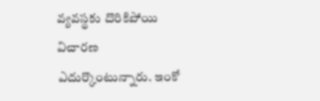వ్యవస్థకు దొరికిపోయి విచారణ ఎదుర్కొంటున్నారు. ఇంకో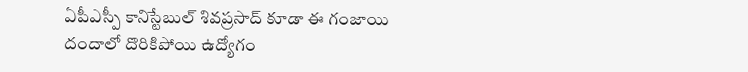ఏపీఎస్పీ కానిస్టేబుల్ శివప్రసాద్ కూడా ఈ గంజాయి దందాలో దొరికిపోయి ఉద్యోగం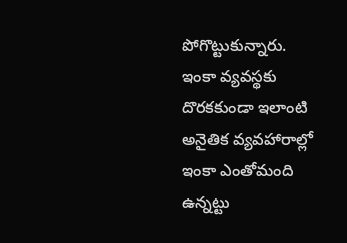పోగొట్టుకున్నారు. ఇంకా వ్యవస్థకు దొరకకుండా ఇలాంటి అనైతిక వ్యవహారాల్లో ఇంకా ఎంతోమంది ఉన్నట్టు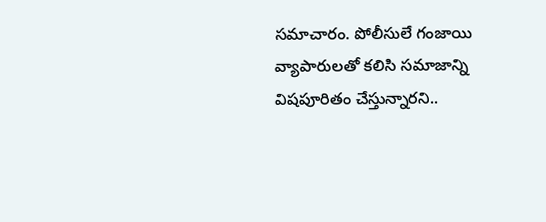సమాచారం. పోలీసులే గంజాయి వ్యాపారులతో కలిసి సమాజాన్ని విషపూరితం చేస్తున్నారని..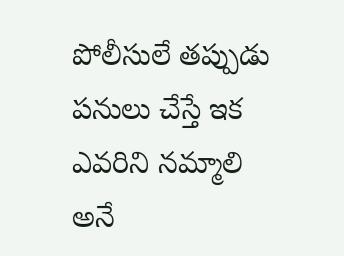పోలీసులే తప్పుడు పనులు చేస్తే ఇక ఎవరిని నమ్మాలి అనే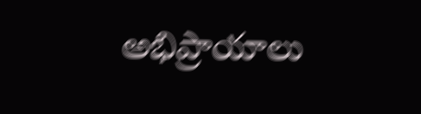అభిప్రాయాలు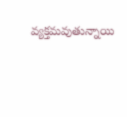వ్యక్తమవుతున్నాయి